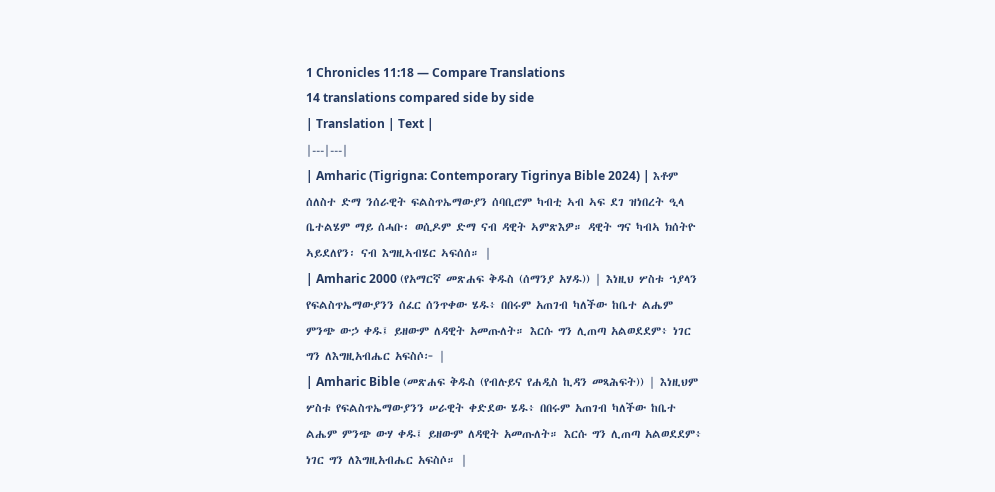1 Chronicles 11:18 — Compare Translations
14 translations compared side by side
| Translation | Text |
|---|---|
| Amharic (Tigrigna: Contemporary Tigrinya Bible 2024) | እቶም ሰለስተ ድማ ንሰራዊት ፍልስጥኤማውያን ሰባቢሮም ካብቲ ኣብ ኣፍ ደገ ዝነበረት ዒላ ቤተልሄም ማይ ሰሓቡ፡ ወሲዶም ድማ ናብ ዳዊት ኣምጽእዎ። ዳዊት ግና ካብኣ ክሰትዮ ኣይደለየን፡ ናብ እግዚኣብሄር ኣፍሰሰ። |
| Amharic 2000 (የአማርኛ መጽሐፍ ቅዱስ (ሰማንያ አሃዱ)) | እነዚህ ሦስቱ ኀያላን የፍልስጥኤማውያንን ሰፈር ሰንጥቀው ሄዱ፥ በበሩም አጠገብ ካለችው ከቤተ ልሔም ምንጭ ውኃ ቀዱ፤ ይዘውም ለዳዊት አመጡለት። እርሱ ግን ሊጠጣ አልወደደም፥ ነገር ግን ለእግዚአብሔር አፍስሶ፦ |
| Amharic Bible (መጽሐፍ ቅዱስ (የብሉይና የሐዲስ ኪዳን መጻሕፍት)) | እነዚህም ሦስቱ የፍልስጥኤማውያንን ሠራዊት ቀድደው ሄዱ፥ በበሩም አጠገብ ካለችው ከቤተ ልሔም ምንጭ ውሃ ቀዱ፤ ይዘውም ለዳዊት አመጡለት። እርሱ ግን ሊጠጣ አልወደደም፥ ነገር ግን ለእግዚአብሔር አፍስሶ። |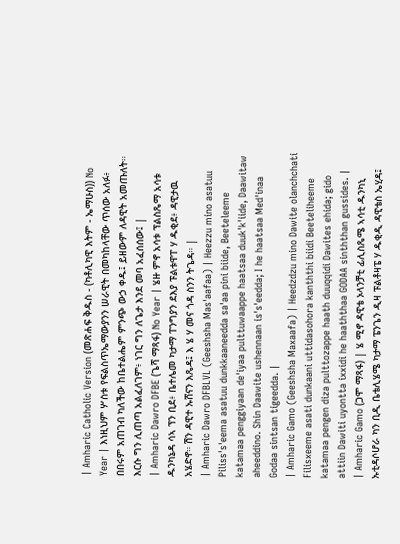| Amharic Catholic Version (መጽሐፍ ቅዱስ - (ካቶሊካዊ እትም - ኤማሁስ)) No Year | እነዚህም ሦስቱ የፍልስጥኤማውያንን ሠራዊት በመካከላቸው ጥሰው አለፉ፥ በበሩም አጠገብ ካለችው ከቤተልሔም ምንጭ ውኃ ቀዱ፤ ይዘውም ለዳዊት አመጡለት። እርሱ ግን ሊጠጣ አልፈለገም፥ ነገር ግን ለጌታ እንደ መባ አፈሰሰው፤ |
| Amharic Dawro DFBE (ጌሻ ማጻፋ) No Year | ሄዙ ምኖ አሳቱ ፕልስጼማ አሳቱ ዱንካኔዳ ሳኣ ፕን ቢደ፥ ቤተሌመ ካታማ ፐንግያን ደእያ ፑልቱዋፐ ሃ ዱቂደ፥ ዳዊታዉ አሄድኖ። ሽን ዳዊተ ኡሸናን እጼዳ፤ እ ሄ ሃ መና ጎዳ ስንን ትጌዳ። |
| Amharic Dawro DFBLVL (Geeshsha Mas'aafaa) | Heezzu mino asatuu Piliss's'eema asatuu dunkkaaneedda sa'aa pini biide, Beeteleeme katamaa penggiyaan de'iyaa pulttuwaappe haatsaa duuk'k'iide, Daawitaw aheeddino. Shin Daawite ushennaan is's'eedda; I he haatsaa Med'inaa Godaa sintsan tigeedda. |
| Amharic Gamo (Geeshsha Maxaafa) | Heedzdzu mino Dawite olanchchati Filisxeeme asati dunkaani uttidasohora kanththi biidi Beeteliheeme katamaa pengen diza pulttozappe haath duuqqidi Dawites ehida; gido attiin Dawiti uyontta ixxidi he haaththaa GODAA sinththan gussides. |
| Amharic Gamo (ጋሞ ማጻፋ) | ሄ ሚኖ ዳዊቴ ኦላንቻቲ ፊሊስጼሜ ኣሳቲ ዱንካኒ ኡቲዳሶሆራ ካን ቢዲ ቤቴሊሄሜ ካታማ ፔንጌን ዲዛ ፑልቶዛፔ ሃ ዱቂዲ ዳዊቴስ ኤሂዳ፤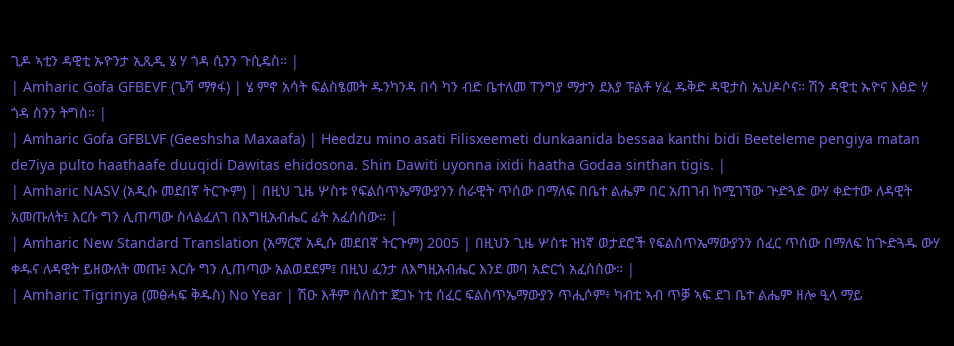ጊዶ ኣቲን ዳዊቲ ኡዮንታ ኢጺዲ ሄ ሃ ጎዳ ሲንን ጉሲዴስ። |
| Amharic Gofa GFBEVF (ጌሻ ማፃፋ) | ሄ ምኖ አሳት ፍልስፄመት ዱንካንዳ በሳ ካን ብድ ቤተለመ ፐንግያ ማታን ደእያ ፑልቶ ሃፈ ዱቅድ ዳዊታስ ኤህዶሶና። ሽን ዳዊቲ ኡዮና እፅድ ሃ ጎዳ ስንን ትግስ። |
| Amharic Gofa GFBLVF (Geeshsha Maxaafa) | Heedzu mino asati Filisxeemeti dunkaanida bessaa kanthi bidi Beeteleme pengiya matan de7iya pulto haathaafe duuqidi Dawitas ehidosona. Shin Dawiti uyonna ixidi haatha Godaa sinthan tigis. |
| Amharic NASV (አዲሱ መደበኛ ትርጒም) | በዚህ ጊዜ ሦስቱ የፍልስጥኤማውያንን ሰራዊት ጥሰው በማለፍ በቤተ ልሔም በር አጠገብ ከሚገኘው ጕድጓድ ውሃ ቀድተው ለዳዊት አመጡለት፤ እርሱ ግን ሊጠጣው ስላልፈለገ በእግዚአብሔር ፊት አፈሰሰው። |
| Amharic New Standard Translation (አማርኛ አዲሱ መደበኛ ትርጉም) 2005 | በዚህን ጊዜ ሦስቱ ዝነኛ ወታደሮች የፍልስጥኤማውያንን ሰፈር ጥሰው በማለፍ ከጒድጓዱ ውሃ ቀዱና ለዳዊት ይዘውለት መጡ፤ እርሱ ግን ሊጠጣው አልወደደም፤ በዚህ ፈንታ ለእግዚአብሔር እንደ መባ አድርጎ አፈሰሰው። |
| Amharic Tigrinya (መፅሓፍ ቅዱስ) No Year | ሽዑ እቶም ሰለስተ ጀጋኑ ነቲ ሰፈር ፍልስጥኤማውያን ጥሒሶም፥ ካብቲ ኣብ ጥቓ ኣፍ ደገ ቤተ ልሔም ዘሎ ዒላ ማይ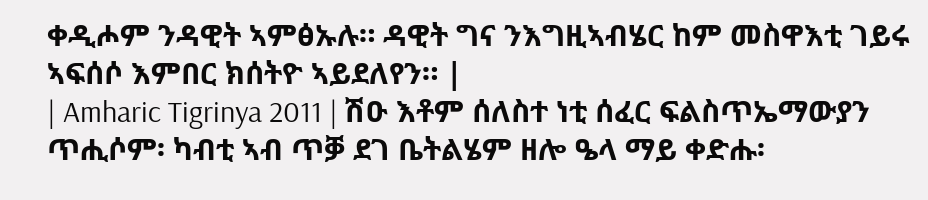ቀዲሖም ንዳዊት ኣምፅኡሉ። ዳዊት ግና ንእግዚኣብሄር ከም መስዋእቲ ገይሩ ኣፍሰሶ እምበር ክሰትዮ ኣይደለየን። |
| Amharic Tigrinya 2011 | ሽዑ እቶም ሰለስተ ነቲ ሰፈር ፍልስጥኤማውያን ጥሒሶም፡ ካብቲ ኣብ ጥቓ ደገ ቤትልሄም ዘሎ ዔላ ማይ ቀድሑ፡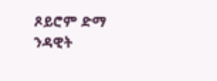ጾይሮም ድማ ንዳዊት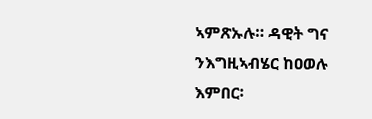ኣምጽኡሉ። ዳዊት ግና ንእግዚኣብሄር ከዐወሉ እምበር፡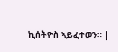ኪሰትዮስ ኣይፈተወን። |